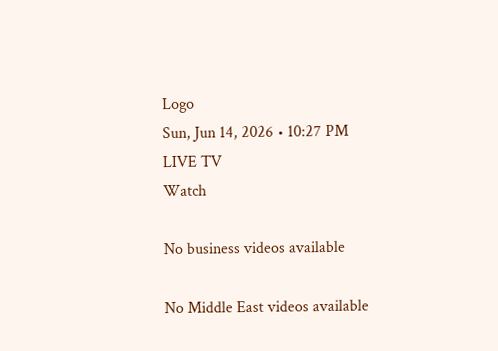Logo
Sun, Jun 14, 2026 • 10:27 PM
LIVE TV
Watch

No business videos available

No Middle East videos available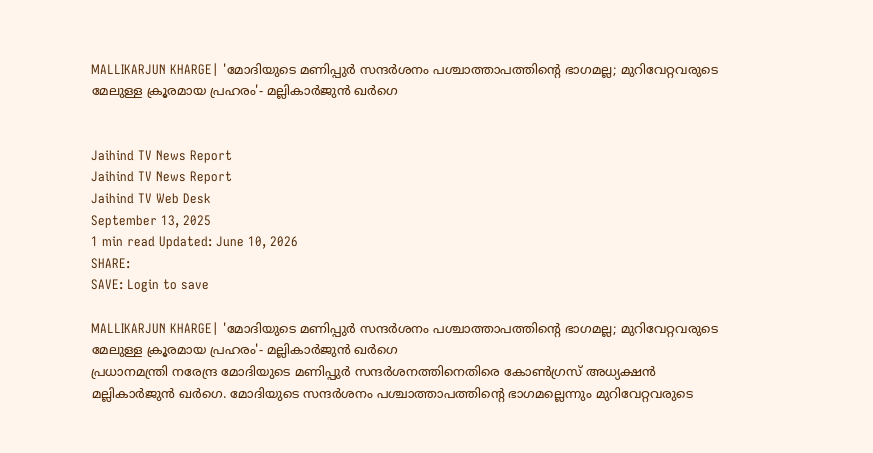MALLIKARJUN KHARGE| 'മോദിയുടെ മണിപ്പുര്‍ സന്ദര്‍ശനം പശ്ചാത്താപത്തിന്‍റെ ഭാഗമല്ല; മുറിവേറ്റവരുടെ മേലുള്ള ക്രൂരമായ പ്രഹരം'- മല്ലികാര്‍ജുന്‍ ഖര്‍ഗെ


Jaihind TV News Report
Jaihind TV News Report
Jaihind TV Web Desk
September 13, 2025
1 min read Updated: June 10, 2026
SHARE:
SAVE: Login to save

MALLIKARJUN KHARGE| 'മോദിയുടെ മണിപ്പുര്‍ സന്ദര്‍ശനം പശ്ചാത്താപത്തിന്‍റെ ഭാഗമല്ല; മുറിവേറ്റവരുടെ മേലുള്ള ക്രൂരമായ പ്രഹരം'- മല്ലികാര്‍ജുന്‍ ഖര്‍ഗെ
പ്രധാനമന്ത്രി നരേന്ദ്ര മോദിയുടെ മണിപ്പുര്‍ സന്ദര്‍ശനത്തിനെതിരെ കോണ്‍ഗ്രസ് അധ്യക്ഷന്‍ മല്ലികാര്‍ജുന്‍ ഖര്‍ഗെ. മോദിയുടെ സന്ദര്‍ശനം പശ്ചാത്താപത്തിന്റെ ഭാഗമല്ലെന്നും മുറിവേറ്റവരുടെ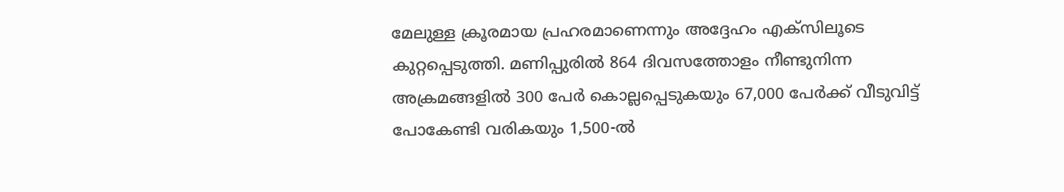മേലുള്ള ക്രൂരമായ പ്രഹരമാണെന്നും അദ്ദേഹം എക്സിലൂടെ കുറ്റപ്പെടുത്തി. മണിപ്പുരില്‍ 864 ദിവസത്തോളം നീണ്ടുനിന്ന അക്രമങ്ങളില്‍ 300 പേര്‍ കൊല്ലപ്പെടുകയും 67,000 പേര്‍ക്ക് വീടുവിട്ട് പോകേണ്ടി വരികയും 1,500-ല്‍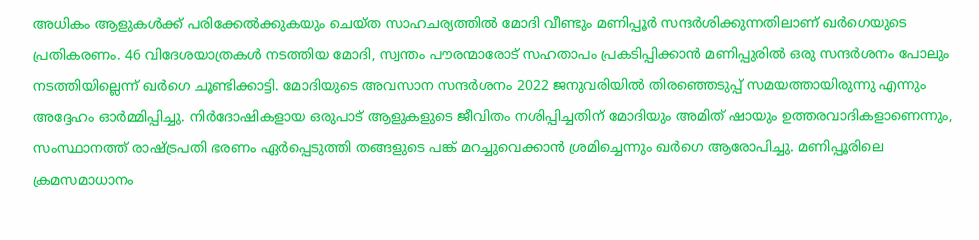അധികം ആളുകള്‍ക്ക് പരിക്കേല്‍ക്കുകയും ചെയ്ത സാഹചര്യത്തില്‍ മോദി വീണ്ടും മണിപ്പൂര്‍ സന്ദര്‍ശിക്കുന്നതിലാണ് ഖര്‍ഗെയുടെ പ്രതികരണം. 46 വിദേശയാത്രകള്‍ നടത്തിയ മോദി, സ്വന്തം പൗരന്മാരോട് സഹതാപം പ്രകടിപ്പിക്കാന്‍ മണിപ്പുരില്‍ ഒരു സന്ദര്‍ശനം പോലും നടത്തിയില്ലെന്ന് ഖര്‍ഗെ ചൂണ്ടിക്കാട്ടി. മോദിയുടെ അവസാന സന്ദര്‍ശനം 2022 ജനുവരിയില്‍ തിരഞ്ഞെടുപ്പ് സമയത്തായിരുന്നു എന്നും അദ്ദേഹം ഓര്‍മ്മിപ്പിച്ചു. നിര്‍ദോഷികളായ ഒരുപാട് ആളുകളുടെ ജീവിതം നശിപ്പിച്ചതിന് മോദിയും അമിത് ഷായും ഉത്തരവാദികളാണെന്നും, സംസ്ഥാനത്ത് രാഷ്ട്രപതി ഭരണം ഏര്‍പ്പെടുത്തി തങ്ങളുടെ പങ്ക് മറച്ചുവെക്കാന്‍ ശ്രമിച്ചെന്നും ഖര്‍ഗെ ആരോപിച്ചു. മണിപ്പൂരിലെ ക്രമസമാധാനം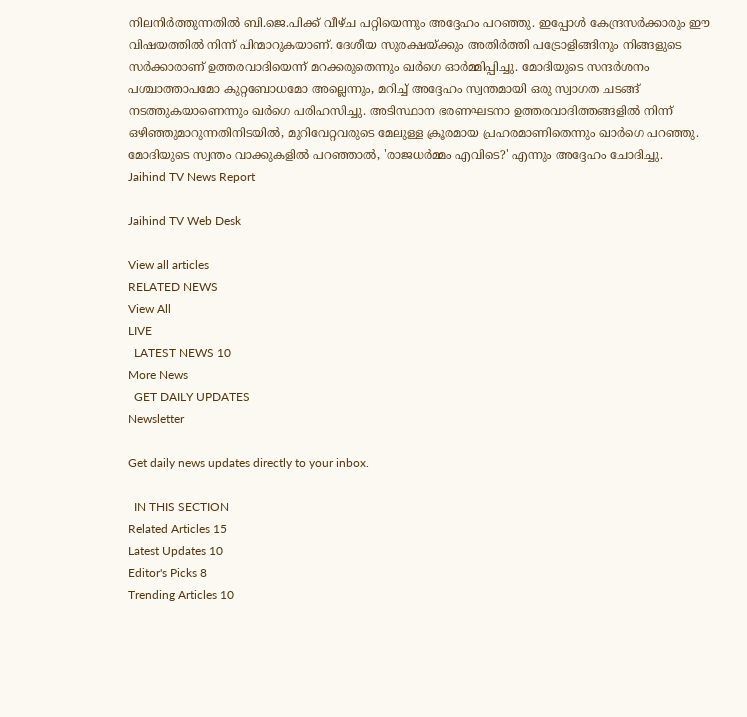നിലനിര്‍ത്തുന്നതില്‍ ബി.ജെ.പിക്ക് വീഴ്ച പറ്റിയെന്നും അദ്ദേഹം പറഞ്ഞു. ഇപ്പോള്‍ കേന്ദ്രസര്‍ക്കാരും ഈ വിഷയത്തില്‍ നിന്ന് പിന്മാറുകയാണ്. ദേശീയ സുരക്ഷയ്ക്കും അതിര്‍ത്തി പട്രോളിങ്ങിനും നിങ്ങളുടെ സര്‍ക്കാരാണ് ഉത്തരവാദിയെന്ന് മറക്കരുതെന്നും ഖര്‍ഗെ ഓര്‍മ്മിപ്പിച്ചു. മോദിയുടെ സന്ദര്‍ശനം പശ്ചാത്താപമോ കുറ്റബോധമോ അല്ലെന്നും, മറിച്ച് അദ്ദേഹം സ്വന്തമായി ഒരു സ്വാഗത ചടങ്ങ് നടത്തുകയാണെന്നും ഖര്‍ഗെ പരിഹസിച്ചു. അടിസ്ഥാന ഭരണഘടനാ ഉത്തരവാദിത്തങ്ങളില്‍ നിന്ന് ഒഴിഞ്ഞുമാറുന്നതിനിടയില്‍, മുറിവേറ്റവരുടെ മേലുള്ള ക്രൂരമായ പ്രഹരമാണിതെന്നും ഖാര്‍ഗെ പറഞ്ഞു. മോദിയുടെ സ്വന്തം വാക്കുകളില്‍ പറഞ്ഞാല്‍, 'രാജധര്‍മ്മം എവിടെ?' എന്നും അദ്ദേഹം ചോദിച്ചു.
Jaihind TV News Report

Jaihind TV Web Desk

View all articles
RELATED NEWS
View All
LIVE
  LATEST NEWS 10
More News
  GET DAILY UPDATES
Newsletter

Get daily news updates directly to your inbox.

  IN THIS SECTION
Related Articles 15
Latest Updates 10
Editor's Picks 8
Trending Articles 10